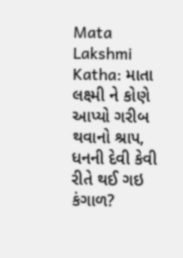Mata Lakshmi Katha: માતા લક્ષ્મી ને કોણે આપ્યો ગરીબ થવાનો શ્રાપ, ધનની દેવી કેવી રીતે થઈ ગઇ કંગાળ?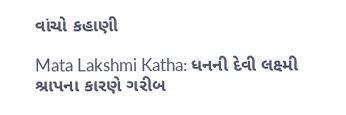વાંચો કહાણી

Mata Lakshmi Katha: ધનની દેવી લક્ષ્મી શ્રાપના કારણે ગરીબ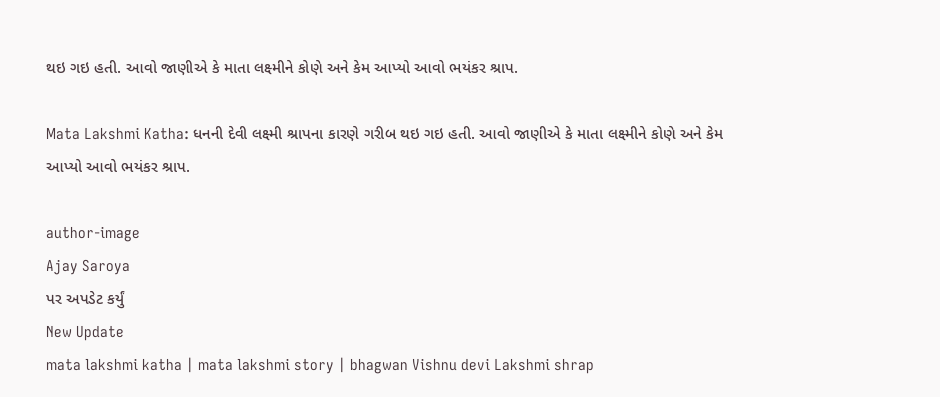થઇ ગઇ હતી. આવો જાણીએ કે માતા લક્ષ્મીને કોણે અને કેમ આપ્યો આવો ભયંકર શ્રાપ.

Mata Lakshmi Katha: ધનની દેવી લક્ષ્મી શ્રાપના કારણે ગરીબ થઇ ગઇ હતી. આવો જાણીએ કે માતા લક્ષ્મીને કોણે અને કેમ આપ્યો આવો ભયંકર શ્રાપ.

author-image
Ajay Saroya
પર અપડેટ કર્યું
New Update
mata lakshmi katha | mata lakshmi story | bhagwan Vishnu devi Lakshmi shrap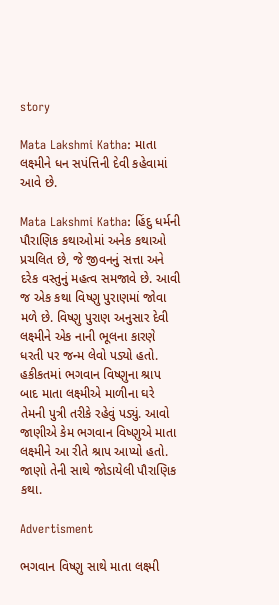story

Mata Lakshmi Katha: માતા લક્ષ્મીને ધન સપંત્તિની દેવી કહેવામાં આવે છે.

Mata Lakshmi Katha: હિંદુ ધર્મની પૌરાણિક કથાઓમાં અનેક કથાઓ પ્રચલિત છે, જે જીવનનું સત્તા અને દરેક વસ્તુનું મહત્વ સમજાવે છે. આવી જ એક કથા વિષ્ણુ પુરાણમાં જોવા મળે છે. વિષ્ણુ પુરાણ અનુસાર દેવી લક્ષ્મીને એક નાની ભૂલના કારણે ધરતી પર જન્મ લેવો પડ્યો હતો. હકીકતમાં ભગવાન વિષ્ણુના શ્રાપ બાદ માતા લક્ષ્મીએ માળીના ઘરે તેમની પુત્રી તરીકે રહેવું પડ્યું. આવો જાણીએ કેમ ભગવાન વિષ્ણુએ માતા લક્ષ્મીને આ રીતે શ્રાપ આપ્યો હતો. જાણો તેની સાથે જોડાયેલી પૌરાણિક કથા.

Advertisment

ભગવાન વિષ્ણુ સાથે માતા લક્ષ્મી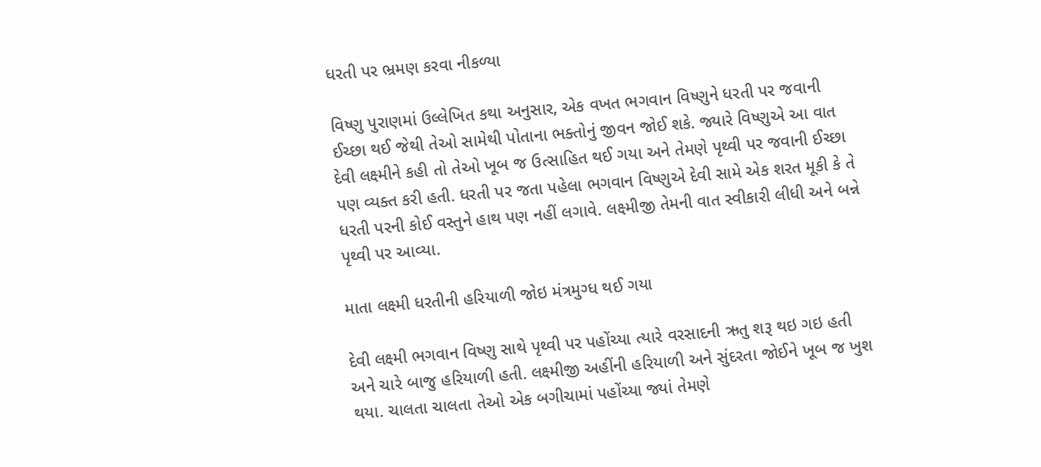ધરતી પર ભ્રમણ કરવા નીકળ્યા

વિષ્ણુ પુરાણમાં ઉલ્લેખિત કથા અનુસાર, એક વખત ભગવાન વિષ્ણુને ધરતી પર જવાની ઈચ્છા થઈ જેથી તેઓ સામેથી પોતાના ભક્તોનું જીવન જોઈ શકે. જ્યારે વિષ્ણુએ આ વાત દેવી લક્ષ્મીને કહી તો તેઓ ખૂબ જ ઉત્સાહિત થઈ ગયા અને તેમણે પૃથ્વી પર જવાની ઈચ્છા પણ વ્યક્ત કરી હતી. ધરતી પર જતા પહેલા ભગવાન વિષ્ણુએ દેવી સામે એક શરત મૂકી કે તે ધરતી પરની કોઈ વસ્તુને હાથ પણ નહીં લગાવે. લક્ષ્મીજી તેમની વાત સ્વીકારી લીધી અને બન્ને પૃથ્વી પર આવ્યા.

માતા લક્ષ્મી ધરતીની હરિયાળી જોઇ મંત્રમુગ્ધ થઈ ગયા

દેવી લક્ષ્મી ભગવાન વિષ્ણુ સાથે પૃથ્વી પર પહોંચ્યા ત્યારે વરસાદની ઋતુ શરૂ થઇ ગઇ હતી અને ચારે બાજુ હરિયાળી હતી. લક્ષ્મીજી અહીંની હરિયાળી અને સુંદરતા જોઈને ખૂબ જ ખુશ થયા. ચાલતા ચાલતા તેઓ એક બગીચામાં પહોંચ્યા જ્યાં તેમણે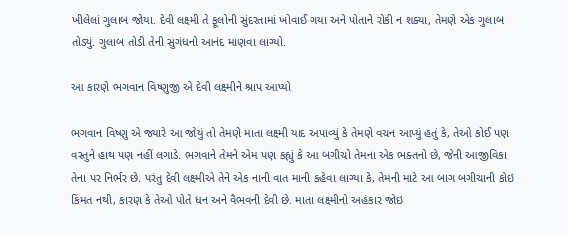ખીલેલાં ગુલાબ જોયા. દેવી લક્ષ્મી તે ફૂલોની સુંદરતામાં ખોવાઈ ગયા અને પોતાને રોકી ન શક્યા, તેમણે એક ગુલાબ તોડ્યું. ગુલાબ તોડી તેની સુગંધનો આનંદ માણવા લાગ્યો.

આ કારણે ભગવાન વિષ્ણુજી એ દેવી લક્ષ્મીને શ્રાપ આપ્યો

ભગવાન વિષ્ણુ એ જ્યારે આ જોયું તો તેમણે માતા લક્ષ્મી યાદ અપાવ્યું કે તેમણે વચન આપ્યું હતું કે, તેઓ કોઈ પણ વસ્તુને હાથ પણ નહીં લગાડે. ભગવાને તેમને એમ પણ કહ્યું કે આ બગીચો તેમના એક ભક્તનો છે, જેની આજીવિકા તેના પર નિર્ભર છે. પરંતુ દેવી લક્ષ્મીએ તેને એક નાની વાત માની કહેવા લાગ્યા કે, તેમની માટે આ બાગ બગીચાની કોઇ કિંમત નથી, કારણ કે તેઓ પોતે ધન અને વૈભવની દેવી છે. માતા લક્ષ્મીનો અહંકાર જોઇ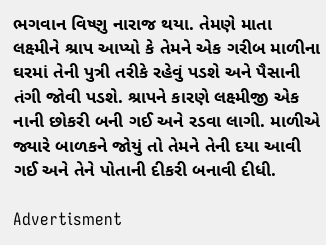ભગવાન વિષ્ણુ નારાજ થયા. તેમણે માતા લક્ષ્મીને શ્રાપ આપ્યો કે તેમને એક ગરીબ માળીના ઘરમાં તેની પુત્રી તરીકે રહેવું પડશે અને પૈસાની તંગી જોવી પડશે. શ્રાપને કારણે લક્ષ્મીજી એક નાની છોકરી બની ગઈ અને રડવા લાગી. માળીએ જ્યારે બાળકને જોયું તો તેમને તેની દયા આવી ગઈ અને તેને પોતાની દીકરી બનાવી દીધી.

Advertisment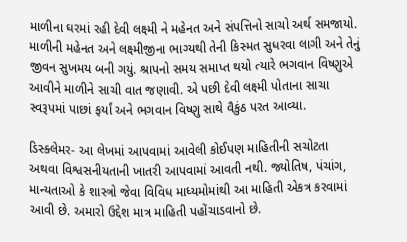માળીના ઘરમાં રહી દેવી લક્ષ્મી ને મહેનત અને સંપત્તિનો સાચો અર્થ સમજાયો. માળીની મહેનત અને લક્ષ્મીજીના ભાગ્યથી તેની કિસ્મત સુધરવા લાગી અને તેનું જીવન સુખમય બની ગયું. શ્રાપનો સમય સમાપ્ત થયો ત્યારે ભગવાન વિષ્ણુએ આવીને માળીને સાચી વાત જણાવી. એ પછી દેવી લક્ષ્મી પોતાના સાચા સ્વરૂપમાં પાછાં ફર્યાં અને ભગવાન વિષ્ણુ સાથે વૈકુંઠ પરત આવ્યા.

ડિસ્ક્લેમર- આ લેખમાં આપવામાં આવેલી કોઈપણ માહિતીની સચોટતા અથવા વિશ્વસનીયતાની ખાતરી આપવામાં આવતી નથી. જ્યોતિષ, પંચાંગ, માન્યતાઓ કે શાસ્ત્રો જેવા વિવિધ માધ્યમોમાંથી આ માહિતી એકત્ર કરવામાં આવી છે. અમારો ઉદ્દેશ માત્ર માહિતી પહોંચાડવાનો છે.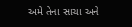અમે તેના સાચા અને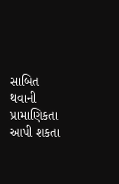સાબિત થવાની પ્રામાણિકતા આપી શકતા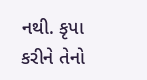નથી. કૃપા કરીને તેનો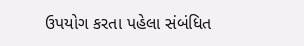ઉપયોગ કરતા પહેલા સંબંધિત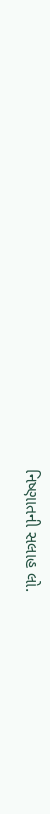નિષ્ણાતની સલાહ લો.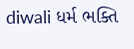diwali ધર્મ ભક્તિ